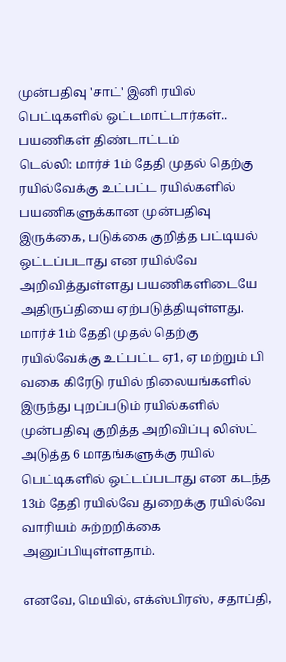முன்பதிவு 'சாட்' இனி ரயில் பெட்டிகளில் ஒட்டமாட்டார்கள்.. பயணிகள் திண்டாட்டம்
டெல்லி: மார்ச் 1ம் தேதி முதல் தெற்கு ரயில்வேக்கு உட்பட்ட ரயில்களில் பயணிகளுக்கான முன்பதிவு இருக்கை, படுக்கை குறித்த பட்டியல் ஒட்டப்படாது என ரயில்வே அறிவித்துள்ளது பயணிகளிடையே அதிருப்தியை ஏற்படுத்தியுள்ளது.
மார்ச் 1ம் தேதி முதல் தெற்கு ரயில்வேக்கு உட்பட்ட ஏ1, ஏ மற்றும் பி வகை கிரேடு ரயில் நிலையங்களில் இருந்து புறப்படும் ரயில்களில் முன்பதிவு குறித்த அறிவிப்பு லிஸ்ட் அடுத்த 6 மாதங்களுக்கு ரயில் பெட்டிகளில் ஒட்டப்படாது என கடந்த 13ம் தேதி ரயில்வே துறைக்கு ரயில்வே வாரியம் சுற்றறிக்கை அனுப்பியுள்ளதாம்.

எனவே, மெயில், எக்ஸ்பிரஸ், சதாப்தி,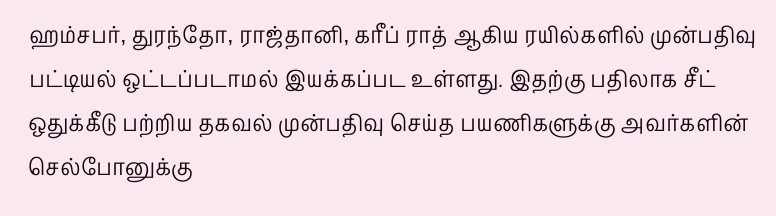ஹம்சபர், துரந்தோ, ராஜ்தானி, கரீப் ராத் ஆகிய ரயில்களில் முன்பதிவு பட்டியல் ஒட்டப்படாமல் இயக்கப்பட உள்ளது. இதற்கு பதிலாக சீட் ஒதுக்கீடு பற்றிய தகவல் முன்பதிவு செய்த பயணிகளுக்கு அவர்களின் செல்போனுக்கு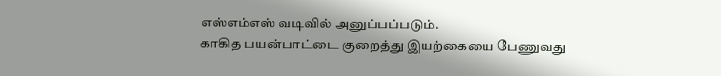எஸ்எம்எஸ் வடிவில் அனுப்பப்படும்.
காகித பயன்பாட்டை குறைத்து இயற்கையை பேணுவது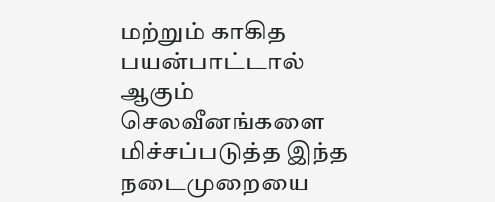மற்றும் காகித பயன்பாட்டால் ஆகும் செலவீனங்களை மிச்சப்படுத்த இந்த நடைமுறையை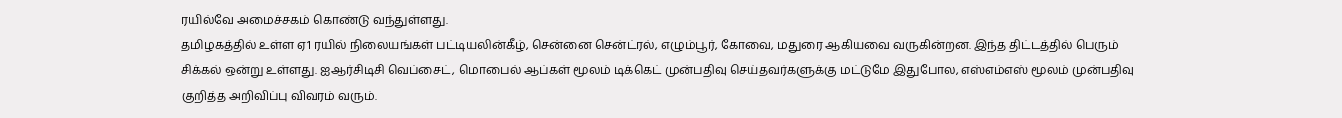ரயில்வே அமைச்சகம் கொண்டு வந்துள்ளது.
தமிழகத்தில் உள்ள ஏ1 ரயில் நிலையங்கள் பட்டியலின்கீழ், சென்னை சென்ட்ரல், எழும்பூர், கோவை, மதுரை ஆகியவை வருகின்றன. இந்த திட்டத்தில் பெரும் சிக்கல் ஒன்று உள்ளது. ஐஆர்சிடிசி வெப்சைட், மொபைல் ஆப்கள் மூலம் டிக்கெட் முன்பதிவு செய்தவர்களுக்கு மட்டுமே இதுபோல, எஸ்எம்எஸ் மூலம் முன்பதிவு குறித்த அறிவிப்பு விவரம் வரும்.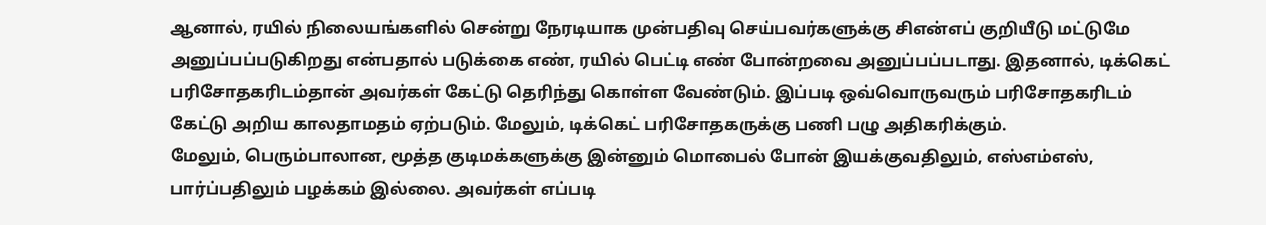ஆனால், ரயில் நிலையங்களில் சென்று நேரடியாக முன்பதிவு செய்பவர்களுக்கு சிஎன்எப் குறியீடு மட்டுமே அனுப்பப்படுகிறது என்பதால் படுக்கை எண், ரயில் பெட்டி எண் போன்றவை அனுப்பப்படாது. இதனால், டிக்கெட் பரிசோதகரிடம்தான் அவர்கள் கேட்டு தெரிந்து கொள்ள வேண்டும். இப்படி ஒவ்வொருவரும் பரிசோதகரிடம் கேட்டு அறிய காலதாமதம் ஏற்படும். மேலும், டிக்கெட் பரிசோதகருக்கு பணி பழு அதிகரிக்கும்.
மேலும், பெரும்பாலான, மூத்த குடிமக்களுக்கு இன்னும் மொபைல் போன் இயக்குவதிலும், எஸ்எம்எஸ், பார்ப்பதிலும் பழக்கம் இல்லை. அவர்கள் எப்படி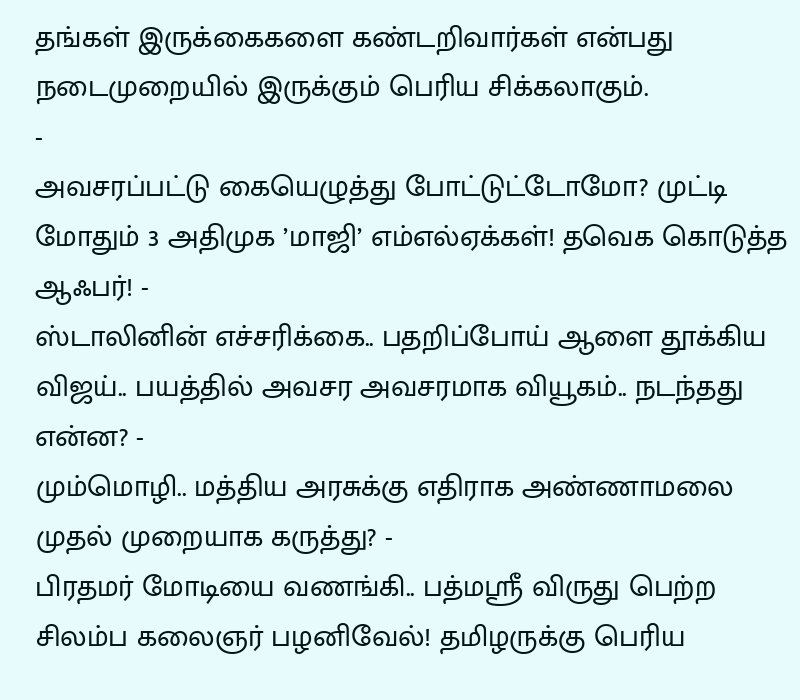தங்கள் இருக்கைகளை கண்டறிவார்கள் என்பது நடைமுறையில் இருக்கும் பெரிய சிக்கலாகும்.
-
அவசரப்பட்டு கையெழுத்து போட்டுட்டோமோ? முட்டி மோதும் 3 அதிமுக ’மாஜி’ எம்எல்ஏக்கள்! தவெக கொடுத்த ஆஃபர்! -
ஸ்டாலினின் எச்சரிக்கை.. பதறிப்போய் ஆளை தூக்கிய விஜய்.. பயத்தில் அவசர அவசரமாக வியூகம்.. நடந்தது என்ன? -
மும்மொழி.. மத்திய அரசுக்கு எதிராக அண்ணாமலை முதல் முறையாக கருத்து? -
பிரதமர் மோடியை வணங்கி.. பத்மஸ்ரீ விருது பெற்ற சிலம்ப கலைஞர் பழனிவேல்! தமிழருக்கு பெரிய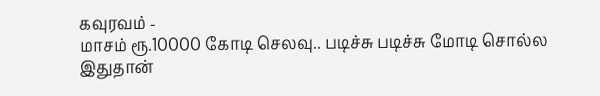கவுரவம் -
மாசம் ரூ.10000 கோடி செலவு.. படிச்சு படிச்சு மோடி சொல்ல இதுதான்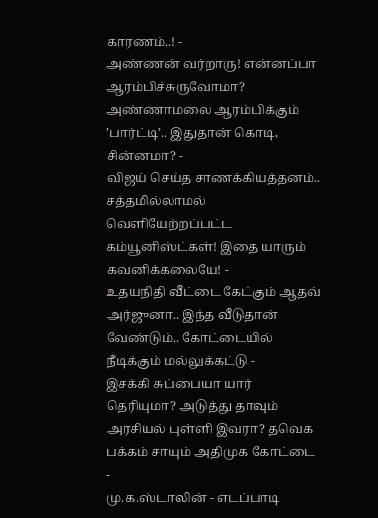காரணம்..! -
அண்ணன் வர்றாரு! என்னப்பா ஆரம்பிச்சுருவோமா? அண்ணாமலை ஆரம்பிக்கும் ’பார்ட்டி’.. இதுதான் கொடி, சின்னமா? -
விஜய் செய்த சாணக்கியத்தனம்.. சத்தமில்லாமல் வெளியேற்றப்பட்ட கம்யூனிஸ்ட்கள்! இதை யாரும் கவனிக்கலையே! -
உதயநிதி வீட்டை கேட்கும் ஆதவ் அர்ஜுனா.. இந்த வீடுதான் வேண்டும்.. கோட்டையில் நீடிக்கும் மல்லுக்கட்டு -
இசக்கி சுப்பையா யார் தெரியுமா? அடுத்து தாவும் அரசியல் புள்ளி இவரா? தவெக பக்கம் சாயும் அதிமுக கோட்டை -
மு.க.ஸ்டாலின் - எடப்பாடி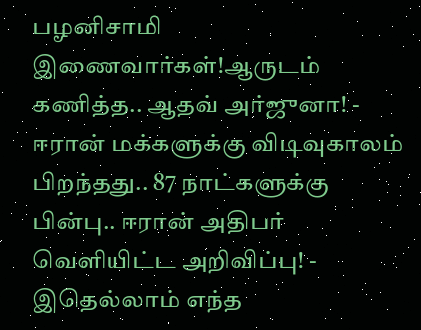பழனிசாமி இணைவார்கள்!ஆருடம் கணித்த.. ஆதவ் அர்ஜுனா! -
ஈரான் மக்களுக்கு விடிவுகாலம் பிறந்தது.. 87 நாட்களுக்கு பின்பு.. ஈரான் அதிபர் வெளியிட்ட அறிவிப்பு! -
இதெல்லாம் எந்த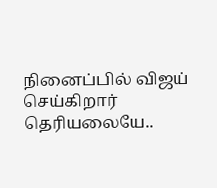நினைப்பில் விஜய் செய்கிறார் தெரியலையே..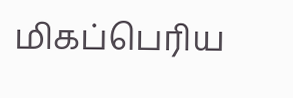மிகப்பெரிய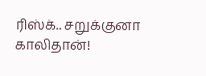ரிஸ்க்.. சறுக்குனா காலிதான்!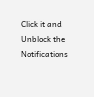Click it and Unblock the Notifications